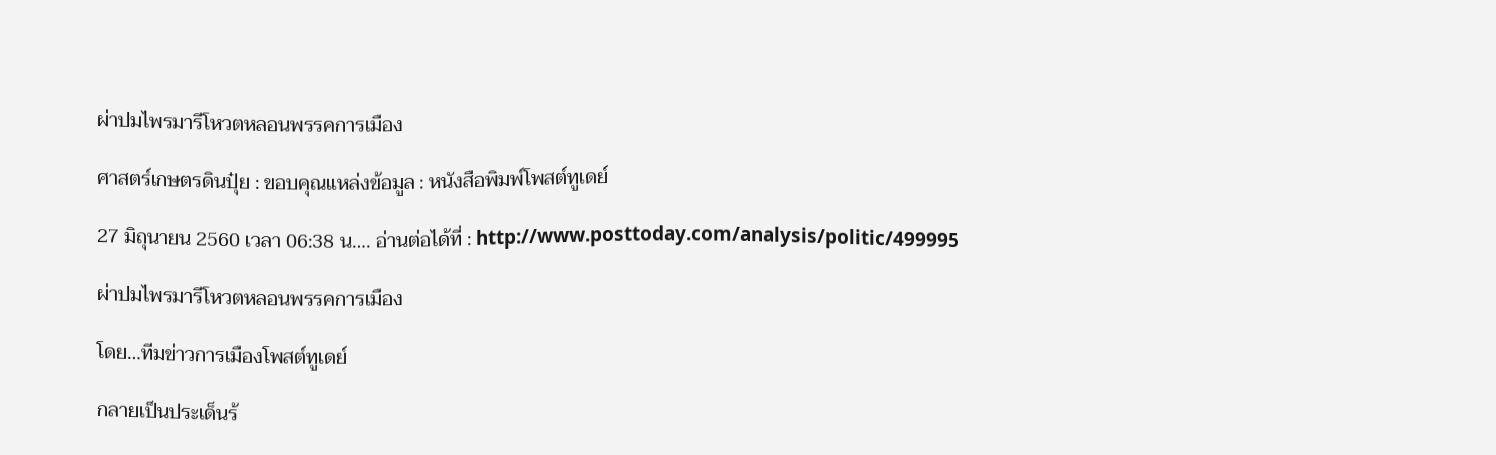ผ่าปมไพรมารีโหวตหลอนพรรคการเมือง

ศาสตร์เกษตรดินปุ๋ย : ขอบคุณแหล่งข้อมูล : หนังสือพิมพ์โพสต์ทูเดย์

27 มิถุนายน 2560 เวลา 06:38 น…. อ่านต่อได้ที่ : http://www.posttoday.com/analysis/politic/499995

ผ่าปมไพรมารีโหวตหลอนพรรคการเมือง

โดย…ทีมข่าวการเมืองโพสต์ทูเดย์

กลายเป็นประเด็นร้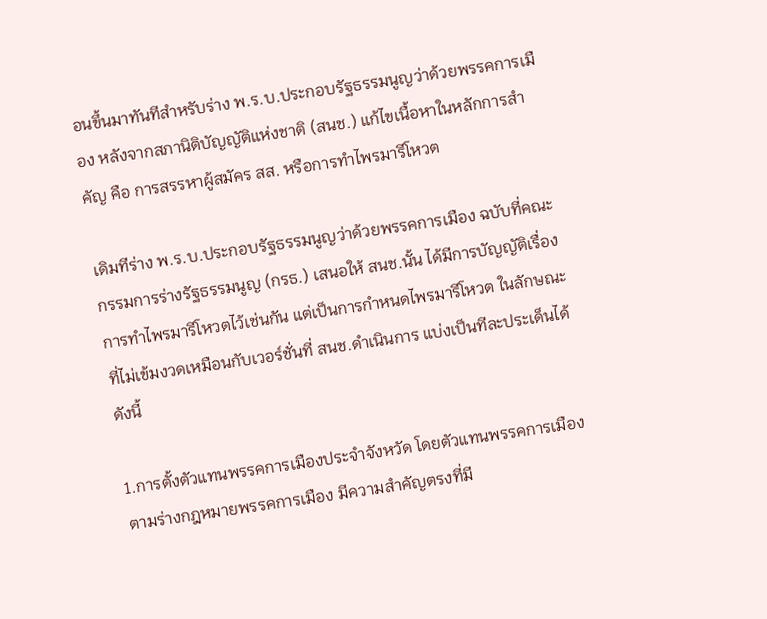อนขึ้นมาทันทีสำหรับร่าง พ.ร.บ.ประกอบรัฐธรรมนูญว่าด้วยพรรคการเมือง หลังจากสภานิติบัญญัติแห่งชาติ (สนช.) แก้ไขเนื้อหาในหลักการสำคัญ คือ การสรรหาผู้สมัคร สส. หรือการทำไพรมารีโหวต

เดิมทีร่าง พ.ร.บ.ประกอบรัฐธรรมนูญว่าด้วยพรรคการเมือง ฉบับที่คณะกรรมการร่างรัฐธรรมนูญ (กรธ.) เสนอให้ สนช.นั้น ได้มีการบัญญัติเรื่องการทำไพรมารีโหวตไว้เช่นกัน แต่เป็นการกำหนดไพรมารีโหวต ในลักษณะที่ไม่เข้มงวดเหมือนกับเวอร์ชั่นที่ สนช.ดำเนินการ แบ่งเป็นทีละประเด็นได้ดังนี้

1.การตั้งตัวแทนพรรคการเมืองประจำจังหวัด โดยตัวแทนพรรคการเมืองตามร่างกฎหมายพรรคการเมือง มีความสำคัญตรงที่มี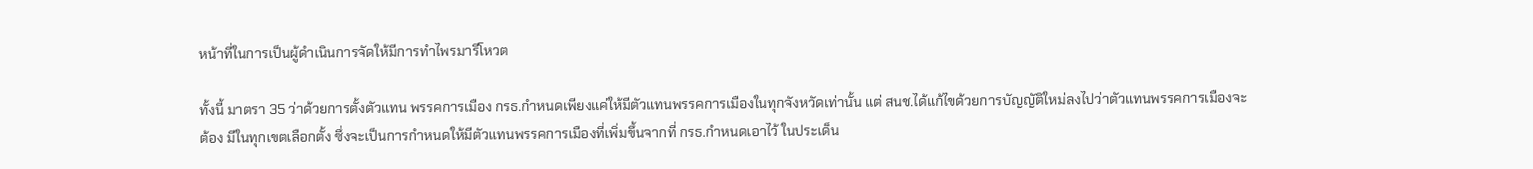หน้าที่ในการเป็นผู้ดำเนินการจัดให้มีการทำไพรมารีโหวต

ทั้งนี้ มาตรา 35 ว่าด้วยการตั้งตัวแทน พรรคการเมือง กรธ.กำหนดเพียงแค่ให้มีตัวแทนพรรคการเมืองในทุกจังหวัดเท่านั้น แต่ สนช.ได้แก้ไขด้วยการบัญญัติใหม่ลงไปว่าตัวแทนพรรคการเมืองจะต้อง มีในทุกเขตเลือกตั้ง ซึ่งจะเป็นการกำหนดให้มีตัวแทนพรรคการเมืองที่เพิ่มขึ้นจากที่ กรธ.กำหนดเอาไว้ ในประเด็น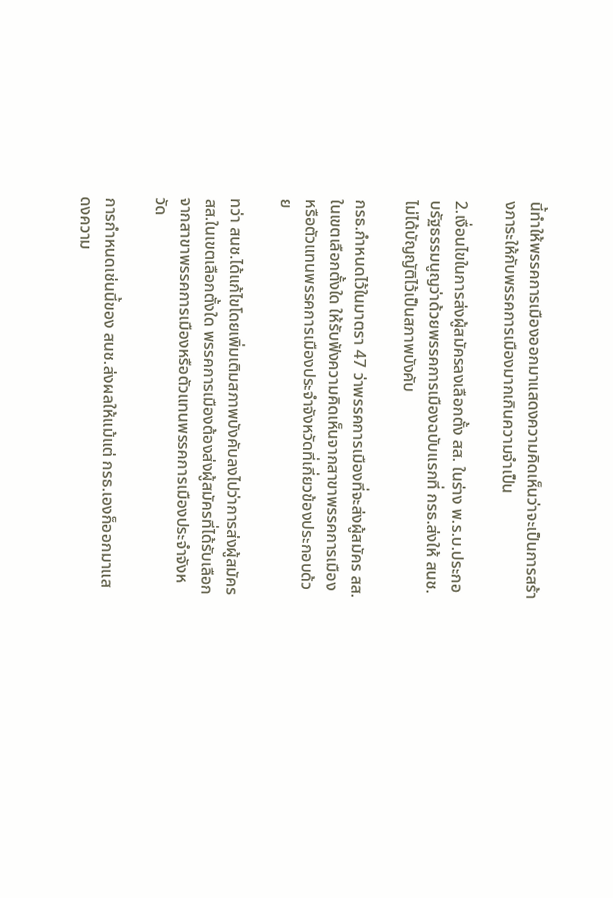นี้ทำให้พรรคการเมืองออกมาแสดงความคิดเห็นว่าจะเป็นการสร้างภาระให้กับพรรคการเมืองมากเกินความจำเป็น

2.เงื่อนไขในการส่งผู้สมัครลงเลือกตั้ง สส. ในร่าง พ.ร.บ.ประกอบรัฐธรรมนูญว่าด้วยพรรคการเมืองฉบับแรกที่ กรธ.ส่งให้ สนช. ไม่ได้บัญญัติไว้เป็นสภาพบังคับ

กรธ.กำหนดไว้ในมาตรา 47 ว่าพรรคการเมืองที่จะส่งผู้สมัคร สส.ในเขตเลือกตั้งใด ให้รับฟังความคิดเห็นจากสาขาพรรคการเมืองหรือตัวแทนพรรคการเมืองประจำจังหวัดที่เกี่ยวข้องประกอบด้วย

ทว่า สนช.ได้แก้ไขโดยเพิ่มเติมสภาพบังคับลงไปว่าการส่งผู้สมัคร สส.ในเขตเลือกตั้งใด พรรคการเมืองต้องส่งผู้สมัครที่ได้รับเลือกจากสาขาพรรคการเมืองหรือตัวแทนพรรคการเมืองประจำจังหวัด

การกำหนดเช่นนี้ของ สนช.ส่งผลให้แม้แต่ กรธ.เองก็ออกมาแสดงความ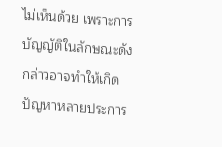ไม่เห็นด้วย เพราะการบัญญัติในลักษณะดังกล่าวอาจทำให้เกิดปัญหาหลายประการ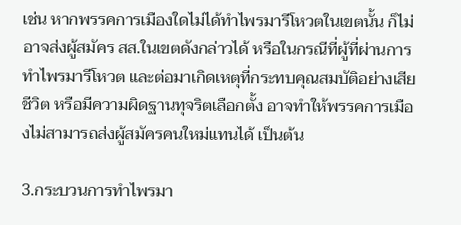เช่น หากพรรคการเมืองใดไม่ได้ทำไพรมารีโหวตในเขตนั้น ก็ไม่อาจส่งผู้สมัคร สส.ในเขตดังกล่าวได้ หรือในกรณีที่ผู้ที่ผ่านการทำไพรมารีโหวต และต่อมาเกิดเหตุที่กระทบคุณสมบัติอย่างเสียชีวิต หรือมีความผิดฐานทุจริตเลือกตั้ง อาจทำให้พรรคการเมืองไม่สามารถส่งผู้สมัครคนใหม่แทนได้ เป็นต้น

3.กระบวนการทำไพรมา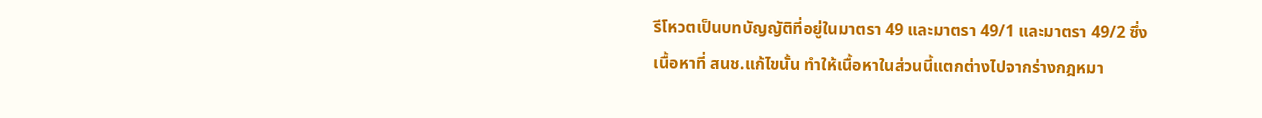รีโหวตเป็นบทบัญญัติที่อยู่ในมาตรา 49 และมาตรา 49/1 และมาตรา 49/2 ซึ่งเนื้อหาที่ สนช.แก้ไขนั้น ทำให้เนื้อหาในส่วนนี้แตกต่างไปจากร่างกฎหมา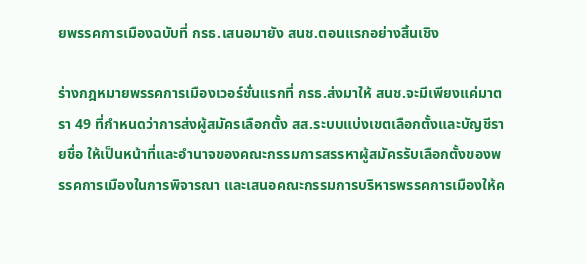ยพรรคการเมืองฉบับที่ กรธ.เสนอมายัง สนช.ตอนแรกอย่างสิ้นเชิง

ร่างกฎหมายพรรคการเมืองเวอร์ชั่นแรกที่ กรธ.ส่งมาให้ สนช.จะมีเพียงแค่มาตรา 49 ที่กำหนดว่าการส่งผู้สมัครเลือกตั้ง สส.ระบบแบ่งเขตเลือกตั้งและบัญชีรายชื่อ ให้เป็นหน้าที่และอำนาจของคณะกรรมการสรรหาผู้สมัครรับเลือกตั้งของพรรคการเมืองในการพิจารณา และเสนอคณะกรรมการบริหารพรรคการเมืองให้ค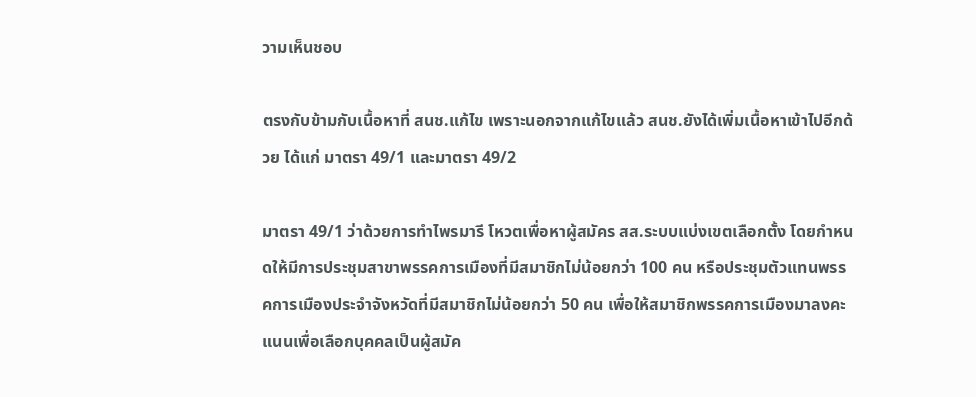วามเห็นชอบ

ตรงกับข้ามกับเนื้อหาที่ สนช.แก้ไข เพราะนอกจากแก้ไขแล้ว สนช.ยังได้เพิ่มเนื้อหาเข้าไปอีกด้วย ได้แก่ มาตรา 49/1 และมาตรา 49/2

มาตรา 49/1 ว่าด้วยการทำไพรมารี โหวตเพื่อหาผู้สมัคร สส.ระบบแบ่งเขตเลือกตั้ง โดยกำหนดให้มีการประชุมสาขาพรรคการเมืองที่มีสมาชิกไม่น้อยกว่า 100 คน หรือประชุมตัวแทนพรรคการเมืองประจำจังหวัดที่มีสมาชิกไม่น้อยกว่า 50 คน เพื่อให้สมาชิกพรรคการเมืองมาลงคะแนนเพื่อเลือกบุคคลเป็นผู้สมัค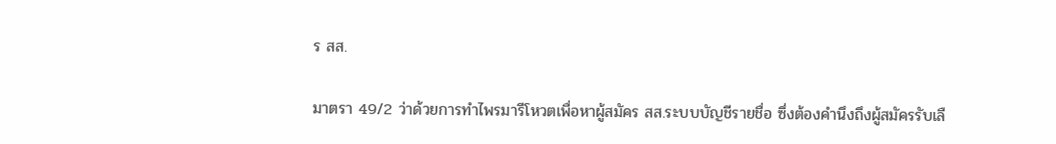ร สส.

มาตรา 49/2 ว่าด้วยการทำไพรมารีโหวตเพื่อหาผู้สมัคร สส.ระบบบัญชีรายชื่อ ซึ่งต้องคำนึงถึงผู้สมัครรับเลื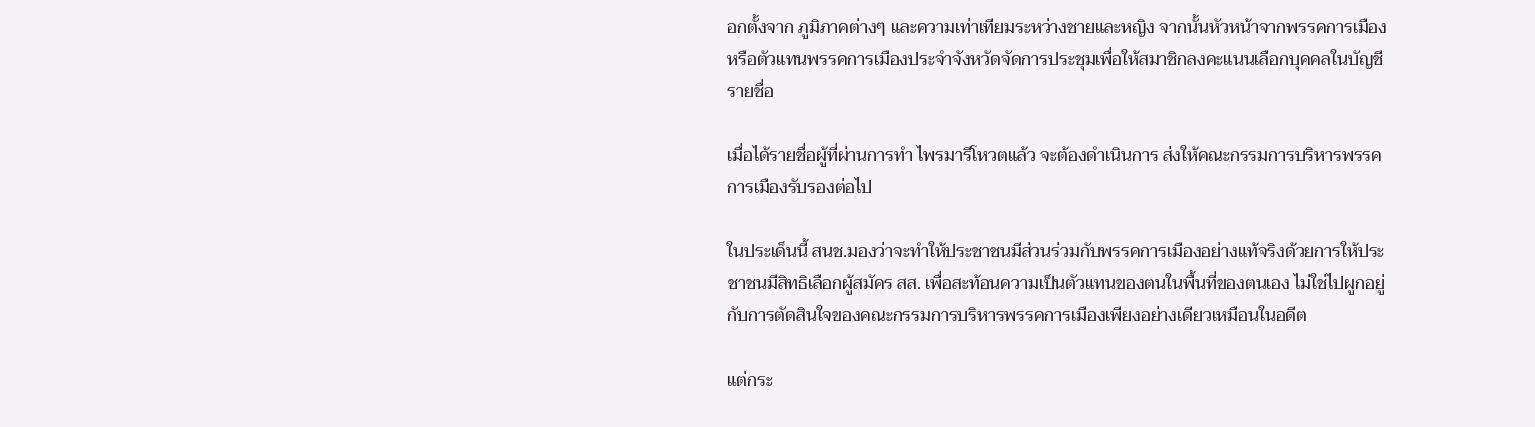อกตั้งจาก ภูมิภาคต่างๆ และความเท่าเทียมระหว่างชายและหญิง จากนั้นหัวหน้าจากพรรคการเมือง หรือตัวแทนพรรคการเมืองประจำจังหวัดจัดการประชุมเพื่อให้สมาชิกลงคะแนนเลือกบุคคลในบัญชีรายชื่อ

เมื่อได้รายชื่อผู้ที่ผ่านการทำ ไพรมารีโหวตแล้ว จะต้องดำเนินการ ส่งให้คณะกรรมการบริหารพรรคการเมืองรับรองต่อไป

ในประเด็นนี้ สนช.มองว่าจะทำให้ประชาชนมีส่วนร่วมกับพรรคการเมืองอย่างแท้จริงด้วยการให้ประชาชนมีสิทธิเลือกผู้สมัคร สส. เพื่อสะท้อนความเป็นตัวแทนของตนในพื้นที่ของตนเอง ไม่ใช่ไปผูกอยู่กับการตัดสินใจของคณะกรรมการบริหารพรรคการเมืองเพียงอย่างเดียวเหมือนในอดีต

แต่กระ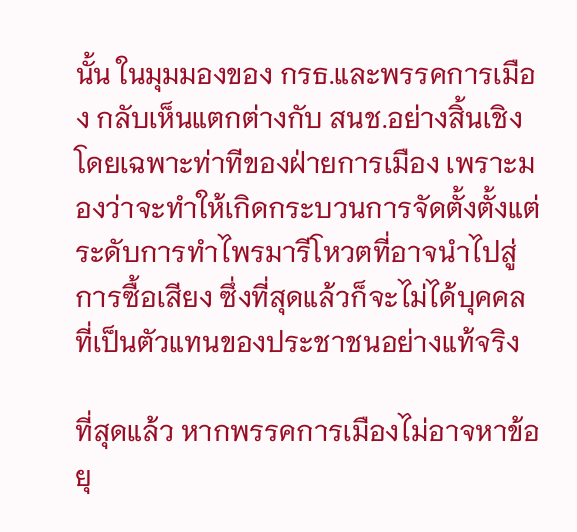นั้น ในมุมมองของ กรธ.และพรรคการเมือง กลับเห็นแตกต่างกับ สนช.อย่างสิ้นเชิง โดยเฉพาะท่าทีของฝ่ายการเมือง เพราะมองว่าจะทำให้เกิดกระบวนการจัดตั้งตั้งแต่ระดับการทำไพรมารีโหวตที่อาจนำไปสู่การซื้อเสียง ซึ่งที่สุดแล้วก็จะไม่ได้บุคคลที่เป็นตัวแทนของประชาชนอย่างแท้จริง

ที่สุดแล้ว หากพรรคการเมืองไม่อาจหาข้อยุ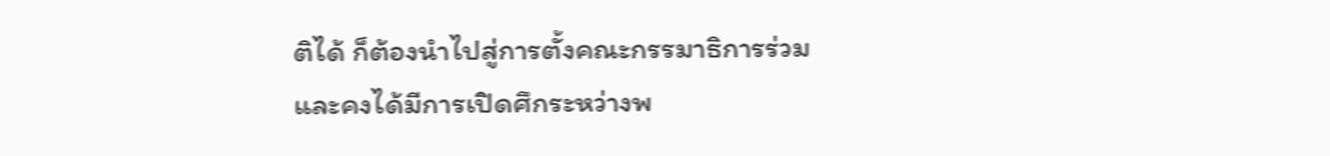ติได้ ก็ต้องนำไปสู่การตั้งคณะกรรมาธิการร่วม และคงได้มีการเปิดศึกระหว่างพ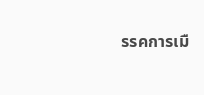รรคการเมื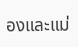องและแม่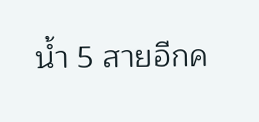น้ำ 5 สายอีกค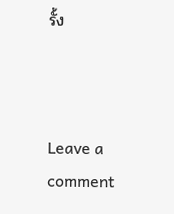รั้ง



Leave a comment